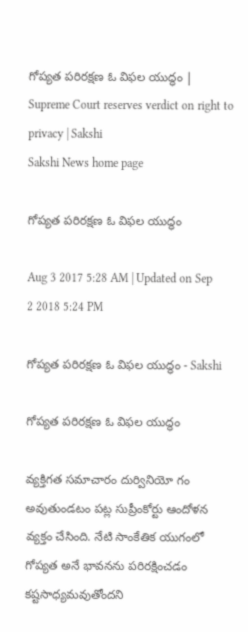గోప్యత పరిరక్షణ ఓ విఫల యుద్ధం | Supreme Court reserves verdict on right to privacy | Sakshi
Sakshi News home page

గోప్యత పరిరక్షణ ఓ విఫల యుద్ధం

Aug 3 2017 5:28 AM | Updated on Sep 2 2018 5:24 PM

గోప్యత పరిరక్షణ ఓ విఫల యుద్ధం - Sakshi

గోప్యత పరిరక్షణ ఓ విఫల యుద్ధం

వ్యక్తిగత సమాచారం దుర్వినియో గం అవుతుండటం పట్ల సుప్రీంకోర్టు ఆందోళన వ్యక్తం చేసింది. నేటి సాంకేతిక యుగంలో గోప్యత అనే భావనను పరిరక్షించడం కష్టసాధ్యమవుతోందని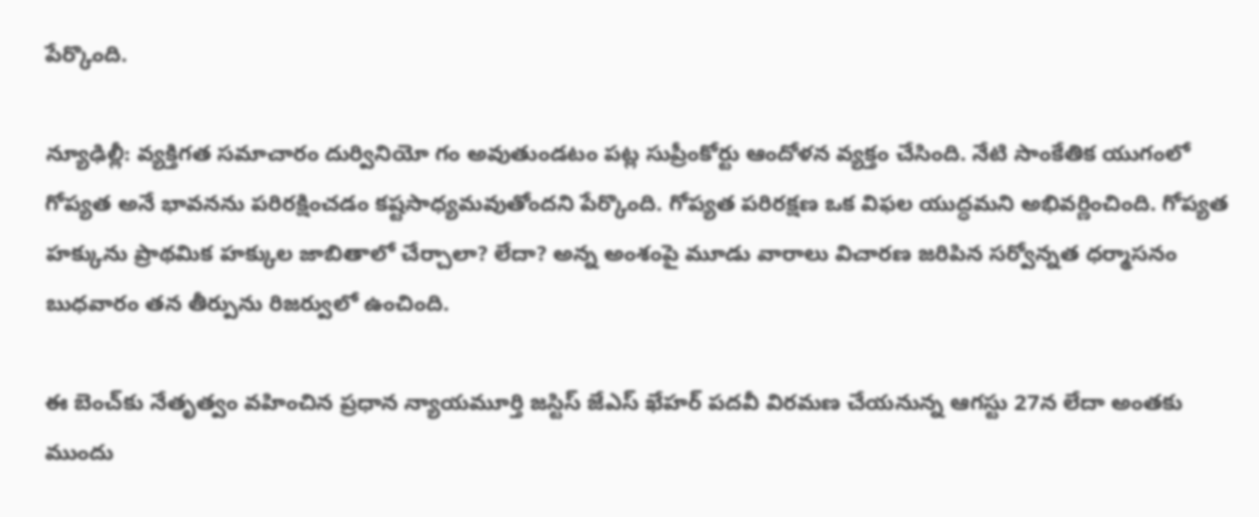పేర్కొంది.

న్యూఢిల్లీ: వ్యక్తిగత సమాచారం దుర్వినియో గం అవుతుండటం పట్ల సుప్రీంకోర్టు ఆందోళన వ్యక్తం చేసింది. నేటి సాంకేతిక యుగంలో గోప్యత అనే భావనను పరిరక్షించడం కష్టసాధ్యమవుతోందని పేర్కొంది. గోప్యత పరిరక్షణ ఒక విఫల యుద్ధమని అభివర్ణించింది. గోప్యత హక్కును ప్రాథమిక హక్కుల జాబితాలో చేర్చాలా? లేదా? అన్న అంశంపై మూడు వారాలు విచారణ జరిపిన సర్వోన్నత ధర్మాసనం బుధవారం తన తీర్పును రిజర్వులో ఉంచింది.

ఈ బెంచ్‌కు నేతృత్వం వహించిన ప్రధాన న్యాయమూర్తి జస్టిస్‌ జేఎస్‌ ఖేహర్‌ పదవీ విరమణ చేయనున్న ఆగస్టు 27న లేదా అంతకు ముందు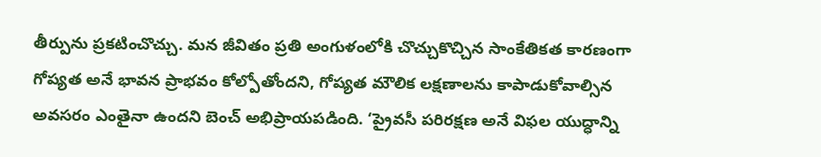తీర్పును ప్రకటించొచ్చు. మన జీవితం ప్రతి అంగుళంలోకి చొచ్చుకొచ్చిన సాంకేతికత కారణంగా గోప్యత అనే భావన ప్రాభవం కోల్పోతోందని, గోప్యత మౌలిక లక్షణాలను కాపాడుకోవాల్సిన అవసరం ఎంతైనా ఉందని బెంచ్‌ అభిప్రాయపడింది. ‘ప్రైవసీ పరిరక్షణ అనే విఫల యుద్ధాన్ని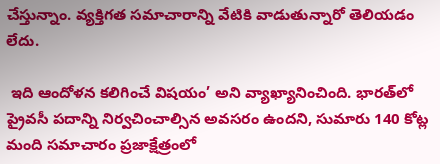చేస్తున్నాం. వ్యక్తిగత సమాచారాన్ని వేటికి వాడుతున్నారో తెలియడం లేదు.

 ఇది ఆందోళన కలిగించే విషయం’ అని వ్యాఖ్యానించింది. భారత్‌లో ప్రైవసీ పదాన్ని నిర్వచించాల్సిన అవసరం ఉందని, సుమారు 140 కోట్ల మంది సమాచారం ప్రజాక్షేత్రంలో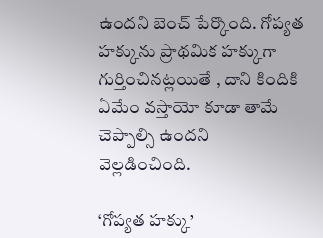ఉందని బెంచ్‌ పేర్కొంది. గోప్యత హక్కును ప్రాథమిక హక్కుగా గుర్తించినట్లయితే , దాని కిందికి ఏమేం వస్తాయో కూడా తామే చెప్పాల్సి ఉందని వెల్లడించింది.

‘గోప్యత హక్కు’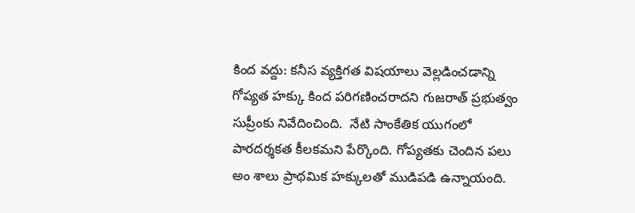కింద వద్దు: కనీస వ్యక్తిగత విషయాలు వెల్లడించడాన్ని గోప్యత హక్కు కింద పరిగణించరాదని గుజరాత్‌ ప్రభుత్వం సుప్రీంకు నివేదించింది.  నేటి సాంకేతిక యుగంలో పారదర్శకత కీలకమని పేర్కొంది. గోప్యతకు చెందిన పలు అం శాలు ప్రాథమిక హక్కులతో ముడిపడి ఉన్నాయంది.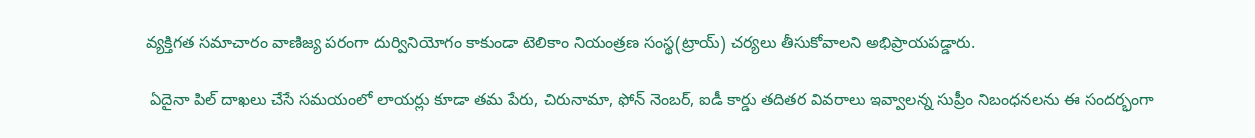వ్యక్తిగత సమాచారం వాణిజ్య పరంగా దుర్వినియోగం కాకుండా టెలికాం నియంత్రణ సంస్థ(ట్రాయ్‌) చర్యలు తీసుకోవాలని అభిప్రాయపడ్డారు.

 ఏదైనా పిల్‌ దాఖలు చేసే సమయంలో లాయర్లు కూడా తమ పేరు, చిరునామా, ఫోన్‌ నెంబర్, ఐడీ కార్డు తదితర వివరాలు ఇవ్వాలన్న సుప్రీం నిబంధనలను ఈ సందర్భంగా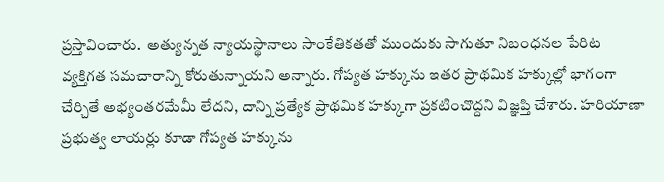ప్రస్తావించారు.  అత్యున్నత న్యాయస్థానాలు సాంకేతికతతో ముందుకు సాగుతూ నిబంధనల పేరిట వ్యక్తిగత సమచారాన్ని కోరుతున్నాయని అన్నారు. గోప్యత హక్కును ఇతర ప్రాథమిక హక్కుల్లో భాగంగా చేర్చితే అభ్యంతరమేమీ లేదని, దాన్ని ప్రత్యేక ప్రాథమిక హక్కుగా ప్రకటించొద్దని విజ్ఞప్తి చేశారు. హరియాణా ప్రభుత్వ లాయర్లు కూడా గోప్యత హక్కును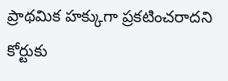ప్రాథమిక హక్కుగా ప్రకటించరాదని కోర్టుకు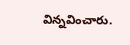విన్నవించారు.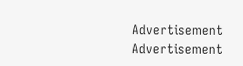Advertisement
Advertisement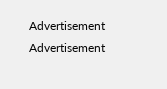Advertisement
Advertisement